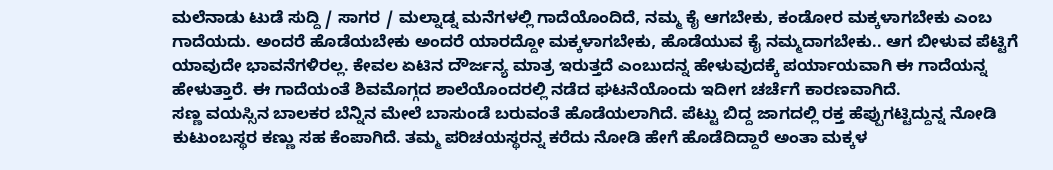ಮಲೆನಾಡು ಟುಡೆ ಸುದ್ದಿ / ಸಾಗರ / ಮಲ್ನಾಡ್ನ ಮನೆಗಳಲ್ಲಿ ಗಾದೆಯೊಂದಿದೆ, ನಮ್ಮ ಕೈ ಆಗಬೇಕು, ಕಂಡೋರ ಮಕ್ಕಳಾಗಬೇಕು ಎಂಬ ಗಾದೆಯದು. ಅಂದರೆ ಹೊಡೆಯಬೇಕು ಅಂದರೆ ಯಾರದ್ದೋ ಮಕ್ಕಳಾಗಬೇಕು, ಹೊಡೆಯುವ ಕೈ ನಮ್ಮದಾಗಬೇಕು.. ಆಗ ಬೀಳುವ ಪೆಟ್ಟಿಗೆ ಯಾವುದೇ ಭಾವನೆಗಳಿರಲ್ಲ. ಕೇವಲ ಏಟಿನ ದೌರ್ಜನ್ಯ ಮಾತ್ರ ಇರುತ್ತದೆ ಎಂಬುದನ್ನ ಹೇಳುವುದಕ್ಕೆ ಪರ್ಯಾಯವಾಗಿ ಈ ಗಾದೆಯನ್ನ ಹೇಳುತ್ತಾರೆ. ಈ ಗಾದೆಯಂತೆ ಶಿವಮೊಗ್ಗದ ಶಾಲೆಯೊಂದರಲ್ಲಿ ನಡೆದ ಘಟನೆಯೊಂದು ಇದೀಗ ಚರ್ಚೆಗೆ ಕಾರಣವಾಗಿದೆ.
ಸಣ್ಣ ವಯಸ್ಸಿನ ಬಾಲಕರ ಬೆನ್ನಿನ ಮೇಲೆ ಬಾಸುಂಡೆ ಬರುವಂತೆ ಹೊಡೆಯಲಾಗಿದೆ. ಪೆಟ್ಟು ಬಿದ್ದ ಜಾಗದಲ್ಲಿ ರಕ್ತ ಹೆಪ್ಪುಗಟ್ಟಿದ್ದುನ್ನ ನೋಡಿ ಕುಟುಂಬಸ್ಥರ ಕಣ್ಣು ಸಹ ಕೆಂಪಾಗಿದೆ. ತಮ್ಮ ಪರಿಚಯಸ್ಥರನ್ನ ಕರೆದು ನೋಡಿ ಹೇಗೆ ಹೊಡೆದಿದ್ದಾರೆ ಅಂತಾ ಮಕ್ಕಳ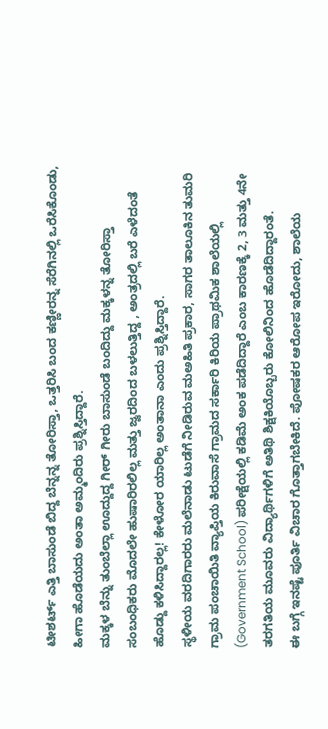ಟೀಶರ್ಟ್ ಎತ್ತಿ ಬಾಸುಂಡೆ ಬಿದ್ದ ಬೆನ್ನನ್ನ ತೋರಿಸ್ತಾ, ಒತ್ತರಿಸಿ ಬಂದ ಕಣ್ಣೀರನ್ನ ಸೆರೆಗಿನಲ್ಲಿ ಒರೆಸಿಕೊಂಡು, ಹೀಗಾ ಹೊಡೆಯದು ಅಂತಾ ಅಮ್ಮಂದಿರು ಪ್ರಶ್ನಿಸ್ತಿದ್ದಾರೆ.
ಮಕ್ಕಳ ಬೆನ್ನು ತುಂಬೆಲ್ಲಾ ಊದ್ದುದ್ದ ಗೀರ್ ಗೀರು ಬಾಸುಂಡೆ ಬಂದಿದ್ದು ಮಕ್ಕಳನ್ನ ತೋರಿಸ್ತಾ ಸಂಬಂಧಿಕರು ಮೊದಲೇ ಹುಷಾರಿರಲಿಲ್ಲ ಮತ್ತು ಜ್ವರದಿಂದ ಬಳಲುತ್ತಿದ್ದ , ಅಂತ್ರದಲ್ಲಿ ಬರೆ ಎಳೆದಂತೆ ಹೊಡ್ದು ಕಳಿಸಿದ್ದಾರಲ್ಲ! ಕೇಳೋರ ಯಾರಿಲ್ಲ ಅಂತಾನಾ ಎಂದು ಪ್ರಶ್ನಿಸ್ತಿದ್ದಾರೆ.
ಸ್ಥಳೀಯ ವರದಿಗಾರರು ಮಲೆನಾಡು ಟುಡೆಗೆ ನೀಡಿರುವ ಮಅಹಿತಿ ಪ್ರಕಾರ, ಸಾಗರ ತಾಲೂಕಿನ ತುಮರಿ ಗ್ರಾಮ ಪಂಚಾಯಿತಿ ವ್ಯಾಪ್ತಿಯ ಕಿರುವಾಸೆ ಗ್ರಾಮದ ಸರ್ಕಾರಿ ಕಿರಿಯ ಪ್ರಾಥಮಿಕ ಶಾಲೆಯಲ್ಲಿ (Government School) ಪರೀಕ್ಷೆಯಲ್ಲಿ ಕಡಿಮೆ ಅಂಕ ಪಡೆದಿದ್ದಾರೆ ಎಂಬ ಕಾರಣಕ್ಕೆ 2, 3 ಮತ್ತು 4ನೇ ತರಗತಿಯ ಮೂವರು ವಿದ್ಯಾರ್ಥಿಗಳಿಗೆ ಅತಿಥಿ ಶಿಕ್ಷಕಿಯೊಬ್ಬರು ಕೋಲಿನಿಂದ ಹೊಡೆದಿದ್ದಾರಂತೆ.
ಈ ಬಗ್ಗೆ ಇನಷ್ಟೆ ಪೂರ್ತಿ ವಿಚಾರ ಗೊತ್ತಾಗಬೇಕಿದೆ. ಪೋಷಕರ ಆರೋಪ ಇರೋದು, ಶಾಲೆಯ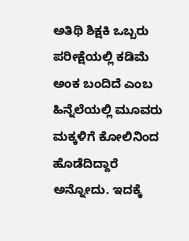ಅತಿಥಿ ಶಿಕ್ಷಕಿ ಒಬ್ಬರು ಪರೀಕ್ಷೆಯಲ್ಲಿ ಕಡಿಮೆ ಅಂಕ ಬಂದಿದೆ ಎಂಬ ಹಿನ್ನೆಲೆಯಲ್ಲಿ ಮೂವರು ಮಕ್ಕಳಿಗೆ ಕೋಲಿನಿಂದ ಹೊಡೆದಿದ್ದಾರೆ ಅನ್ನೋದು. ಇದಕ್ಕೆ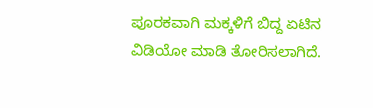ಪೂರಕವಾಗಿ ಮಕ್ಕಳಿಗೆ ಬಿದ್ದ ಏಟಿನ ವಿಡಿಯೋ ಮಾಡಿ ತೋರಿಸಲಾಗಿದೆ.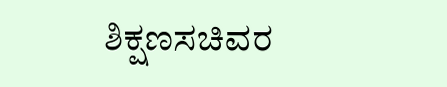ಶಿಕ್ಷಣಸಚಿವರ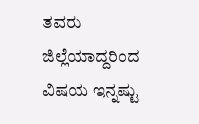ತವರು ಜಿಲ್ಲೆಯಾದ್ದರಿಂದ ವಿಷಯ ಇನ್ನಷ್ಟು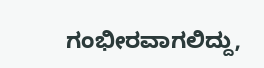ಗಂಭೀರವಾಗಲಿದ್ದು,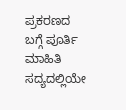ಪ್ರಕರಣದ ಬಗ್ಗೆ ಪೂರ್ತಿ ಮಾಹಿತಿ ಸದ್ಯದಲ್ಲಿಯೇ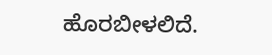ಹೊರಬೀಳಲಿದೆ.